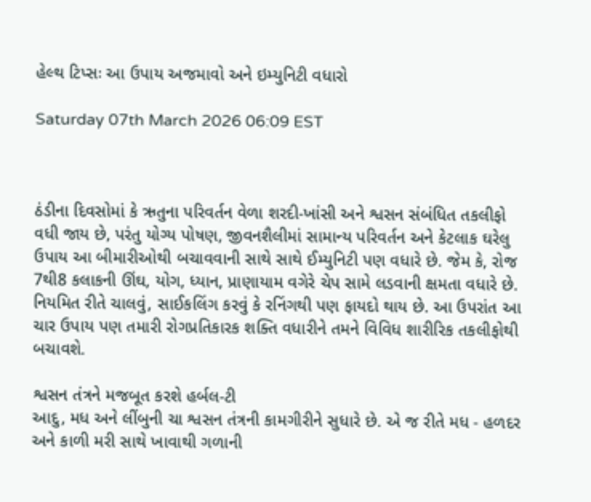હેલ્થ ટિપ્સઃ આ ઉપાય અજમાવો અને ઇમ્યુનિટી વધારો

Saturday 07th March 2026 06:09 EST



ઠંડીના દિવસોમાં કે ઋતુના પરિવર્તન વેળા શરદી-ખાંસી અને શ્વસન સંબંધિત તકલીફો વધી જાય છે, પરંતુ યોગ્ય પોષણ, જીવનશૈલીમાં સામાન્ય પરિવર્તન અને કેટલાક ઘરેલુ ઉપાય આ બીમારીઓથી બચાવવાની સાથે સાથે ઈમ્યુનિટી પણ વધારે છે. જેમ કે, રોજ 7થી8 કલાકની ઊંઘ, યોગ, ધ્યાન, પ્રાણાયામ વગેરે ચેપ સામે લડવાની ક્ષમતા વધારે છે. નિયમિત રીતે ચાલવું, સાઈકલિંગ કરવું કે રનિંગથી પણ ફાયદો થાય છે. આ ઉપરાંત આ ચાર ઉપાય પણ તમારી રોગપ્રતિકારક શક્તિ વધારીને તમને વિવિધ શારીરિક તકલીફોથી બચાવશે.

શ્વસન તંત્રને મજબૂત કરશે હર્બલ-ટી
આદુ, મધ અને લીંબુની ચા શ્વસન તંત્રની કામગીરીને સુધારે છે. એ જ રીતે મધ - હળદર અને કાળી મરી સાથે ખાવાથી ગળાની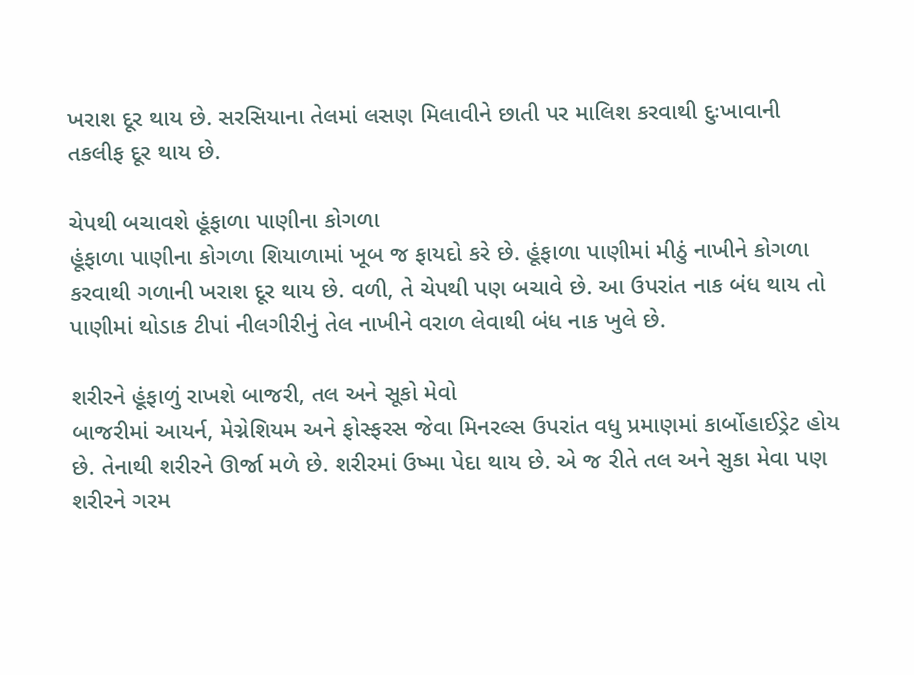ખરાશ દૂર થાય છે. સરસિયાના તેલમાં લસણ મિલાવીને છાતી પર માલિશ કરવાથી દુઃખાવાની તકલીફ દૂર થાય છે.

ચેપથી બચાવશે હૂંફાળા પાણીના કોગળા
હૂંફાળા પાણીના કોગળા શિયાળામાં ખૂબ જ ફાયદો કરે છે. હૂંફાળા પાણીમાં મીઠું નાખીને કોગળા કરવાથી ગળાની ખરાશ દૂર થાય છે. વળી, તે ચેપથી પણ બચાવે છે. આ ઉપરાંત નાક બંધ થાય તો પાણીમાં થોડાક ટીપાં નીલગીરીનું તેલ નાખીને વરાળ લેવાથી બંધ નાક ખુલે છે.

શરીરને હૂંફાળું રાખશે બાજરી, તલ અને સૂકો મેવો
બાજરીમાં આયર્ન, મેગ્નેશિયમ અને ફોસ્ફરસ જેવા મિનરલ્સ ઉપરાંત વધુ પ્રમાણમાં કાર્બોહાઈડ્રેટ હોય છે. તેનાથી શરીરને ઊર્જા મળે છે. શરીરમાં ઉષ્મા પેદા થાય છે. એ જ રીતે તલ અને સુકા મેવા પણ શરીરને ગરમ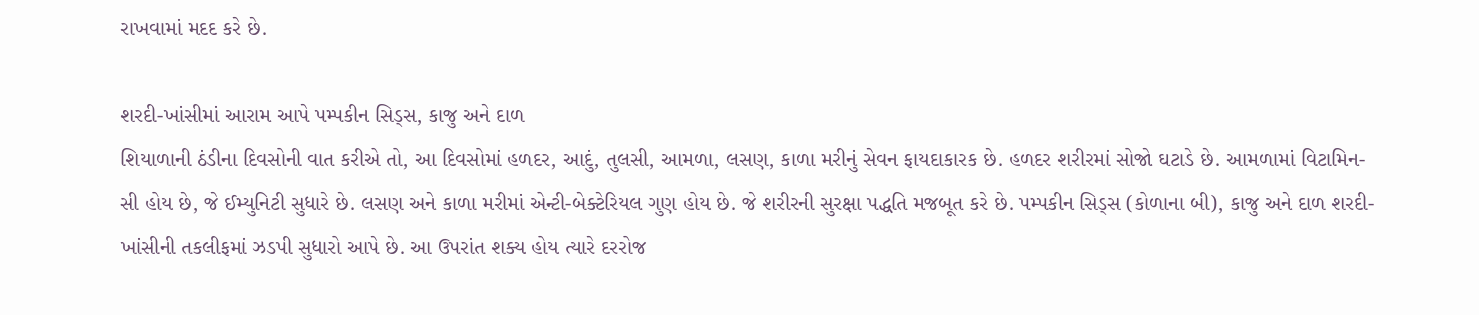રાખવામાં મદદ કરે છે.

શરદી-ખાંસીમાં આરામ આપે પમ્પકીન સિડ્સ, કાજુ અને દાળ
શિયાળાની ઠંડીના દિવસોની વાત કરીએ તો, આ દિવસોમાં હળદર, આદું, તુલસી, આમળા, લસણ, કાળા મરીનું સેવન ફાયદાકારક છે. હળદર શરીરમાં સોજો ઘટાડે છે. આમળામાં વિટામિન-સી હોય છે, જે ઈમ્યુનિટી સુધારે છે. લસણ અને કાળા મરીમાં એન્ટી-બેક્ટેરિયલ ગુણ હોય છે. જે શરીરની સુરક્ષા પદ્ધતિ મજબૂત કરે છે. પમ્પકીન સિડ્સ (કોળાના બી), કાજુ અને દાળ શરદી-ખાંસીની તકલીફમાં ઝડપી સુધારો આપે છે. આ ઉપરાંત શક્ય હોય ત્યારે દરરોજ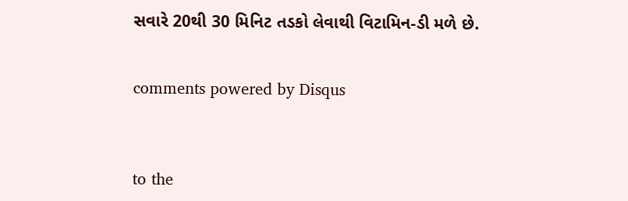સવારે 20થી 30 મિનિટ તડકો લેવાથી વિટામિન-ડી મળે છે.


comments powered by Disqus



to the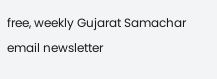free, weekly Gujarat Samachar email newsletter